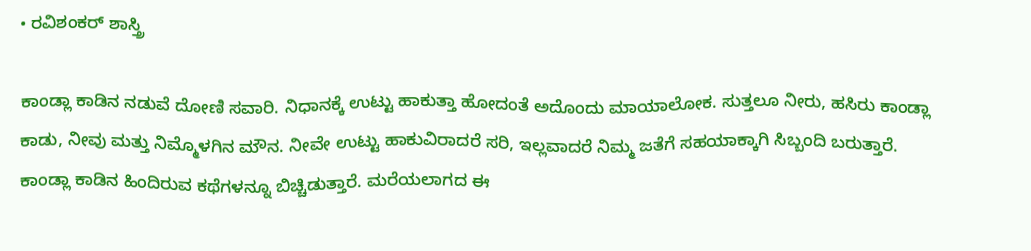• ರವಿಶಂಕರ್ ಶಾಸ್ತ್ರಿ

ಕಾಂಡ್ಲಾ ಕಾಡಿನ ನಡುವೆ ದೋಣಿ ಸವಾರಿ. ನಿಧಾನಕ್ಕೆ ಉಟ್ಟು ಹಾಕುತ್ತಾ ಹೋದಂತೆ ಅದೊಂದು ಮಾಯಾಲೋಕ. ಸುತ್ತಲೂ ನೀರು, ಹಸಿರು ಕಾಂಡ್ಲಾ ಕಾಡು, ನೀವು ಮತ್ತು ನಿಮ್ಮೊಳಗಿನ ಮೌನ. ನೀವೇ ಉಟ್ಟು ಹಾಕುವಿರಾದರೆ ಸರಿ, ಇಲ್ಲವಾದರೆ ನಿಮ್ಮ ಜತೆಗೆ ಸಹಯಾಕ್ಕಾಗಿ ಸಿಬ್ಬಂದಿ ಬರುತ್ತಾರೆ. ಕಾಂಡ್ಲಾ ಕಾಡಿನ ಹಿಂದಿರುವ ಕಥೆಗಳನ್ನೂ ಬಿಚ್ಚಿಡುತ್ತಾರೆ. ಮರೆಯಲಾಗದ ಈ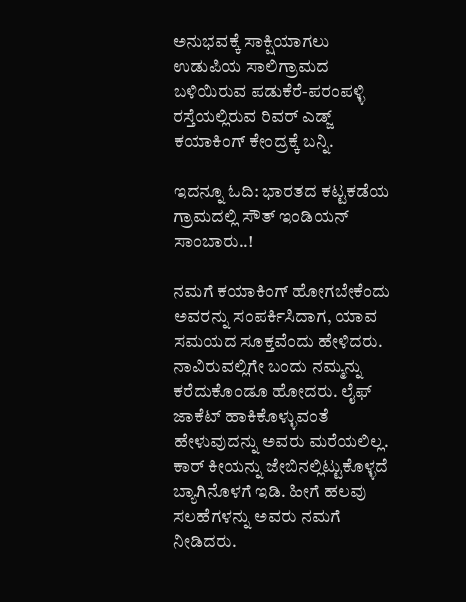ಅನುಭವಕ್ಕೆ ಸಾಕ್ಷಿಯಾಗಲು ಉಡುಪಿಯ ಸಾಲಿಗ್ರಾಮದ ಬಳಿಯಿರುವ ಪಡುಕೆರೆ-ಪರಂಪಳ್ಳಿ ರಸ್ತೆಯಲ್ಲಿರುವ ರಿವರ್ ಎಡ್ಜ್ ಕಯಾಕಿಂಗ್ ಕೇಂದ್ರಕ್ಕೆ ಬನ್ನಿ.

ಇದನ್ನೂ ಓದಿ: ಭಾರತದ ಕಟ್ಟಕಡೆಯ ಗ್ರಾಮದಲ್ಲಿ ಸೌತ್ ಇಂಡಿಯನ್ ಸಾಂಬಾರು..!

ನಮಗೆ ಕಯಾಕಿಂಗ್ ಹೋಗಬೇಕೆಂದು ಅವರನ್ನು ಸಂಪರ್ಕಿಸಿದಾಗ, ಯಾವ ಸಮಯದ ಸೂಕ್ತವೆಂದು ಹೇಳಿದರು. ನಾವಿರುವಲ್ಲಿಗೇ ಬಂದು ನಮ್ಮನ್ನು ಕರೆದುಕೊಂಡೂ ಹೋದರು. ಲೈಫ್ ಜಾಕೆಟ್ ಹಾಕಿಕೊಳ್ಳುವಂತೆ ಹೇಳುವುದನ್ನು ಅವರು ಮರೆಯಲಿಲ್ಲ. ಕಾರ್ ಕೀಯನ್ನು ಜೇಬಿನಲ್ಲಿಟ್ಟುಕೊಳ್ಳದೆ ಬ್ಯಾಗಿನೊಳಗೆ ಇಡಿ. ಹೀಗೆ ಹಲವು ಸಲಹೆಗಳನ್ನು ಅವರು ನಮಗೆ ನೀಡಿದರು.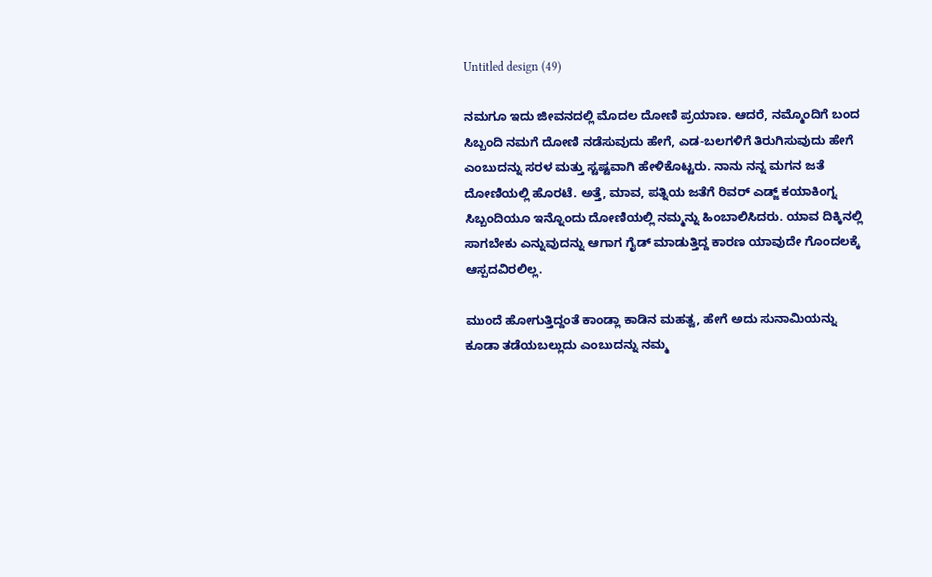Untitled design (49)

ನಮಗೂ ಇದು ಜೀವನದಲ್ಲಿ ಮೊದಲ ದೋಣಿ ಪ್ರಯಾಣ. ಆದರೆ, ನಮ್ಮೊಂದಿಗೆ ಬಂದ ಸಿಬ್ಬಂದಿ ನಮಗೆ ದೋಣಿ ನಡೆಸುವುದು ಹೇಗೆ, ಎಡ-ಬಲಗಳಿಗೆ ತಿರುಗಿಸುವುದು ಹೇಗೆ ಎಂಬುದನ್ನು ಸರಳ ಮತ್ತು ಸ್ಟಷ್ಟವಾಗಿ ಹೇಳಿಕೊಟ್ಟರು. ನಾನು ನನ್ನ ಮಗನ ಜತೆ ದೋಣಿಯಲ್ಲಿ ಹೊರಟೆ. ಅತ್ತೆ, ಮಾವ, ಪತ್ನಿಯ ಜತೆಗೆ ರಿವರ್ ಎಡ್ಜ್ ಕಯಾಕಿಂಗ್ನ ಸಿಬ್ಬಂದಿಯೂ ಇನ್ನೊಂದು ದೋಣಿಯಲ್ಲಿ ನಮ್ಮನ್ನು ಹಿಂಬಾಲಿಸಿದರು. ಯಾವ ದಿಕ್ಕಿನಲ್ಲಿ ಸಾಗಬೇಕು ಎನ್ನುವುದನ್ನು ಆಗಾಗ ಗೈಡ್ ಮಾಡುತ್ತಿದ್ದ ಕಾರಣ ಯಾವುದೇ ಗೊಂದಲಕ್ಕೆ ಆಸ್ಪದವಿರಲಿಲ್ಲ.

ಮುಂದೆ ಹೋಗುತ್ತಿದ್ದಂತೆ ಕಾಂಡ್ಲಾ ಕಾಡಿನ ಮಹತ್ವ, ಹೇಗೆ ಅದು ಸುನಾಮಿಯನ್ನು ಕೂಡಾ ತಡೆಯಬಲ್ಲುದು ಎಂಬುದನ್ನು ನಮ್ಮ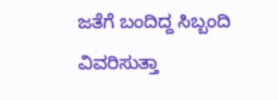ಜತೆಗೆ ಬಂದಿದ್ದ ಸಿಬ್ಬಂದಿ ವಿವರಿಸುತ್ತಾ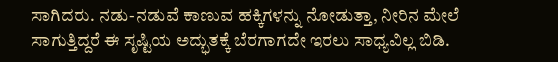ಸಾಗಿದರು. ನಡು-ನಡುವೆ ಕಾಣುವ ಹಕ್ಕಿಗಳನ್ನು ನೋಡುತ್ತಾ, ನೀರಿನ ಮೇಲೆ ಸಾಗುತ್ತಿದ್ದರೆ ಈ ಸೃಷ್ಟಿಯ ಅದ್ಭುತಕ್ಕೆ ಬೆರಗಾಗದೇ ಇರಲು ಸಾಧ್ಯವಿಲ್ಲ ಬಿಡಿ.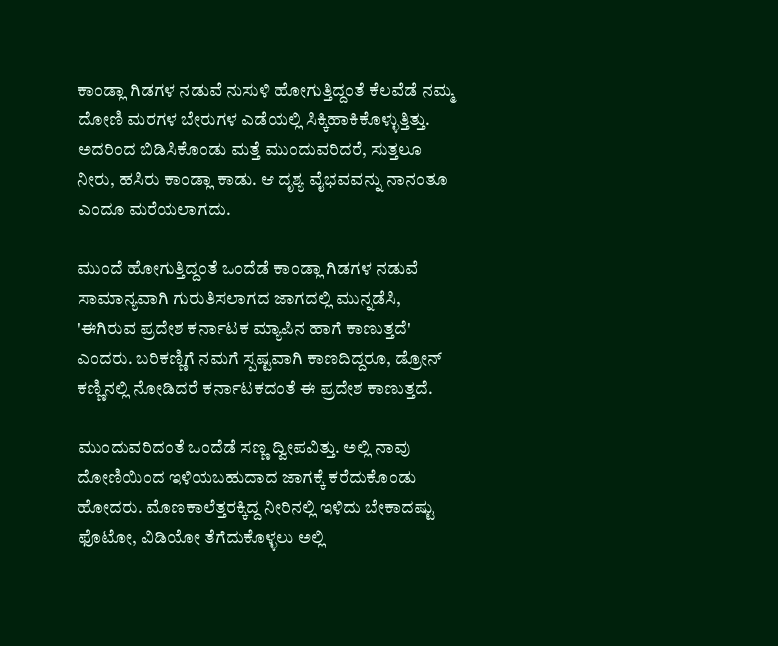ಕಾಂಡ್ಲಾ ಗಿಡಗಳ ನಡುವೆ ನುಸುಳಿ ಹೋಗುತ್ತಿದ್ದಂತೆ ಕೆಲವೆಡೆ ನಮ್ಮ ದೋಣಿ ಮರಗಳ ಬೇರುಗಳ ಎಡೆಯಲ್ಲಿ ಸಿಕ್ಕಿಹಾಕಿಕೊಳ್ಳುತ್ತಿತ್ತು. ಅದರಿಂದ ಬಿಡಿಸಿಕೊಂಡು ಮತ್ತೆ ಮುಂದುವರಿದರೆ, ಸುತ್ತಲೂ ನೀರು, ಹಸಿರು ಕಾಂಡ್ಲಾ ಕಾಡು. ಆ ದೃಶ್ಯ ವೈಭವವನ್ನು ನಾನಂತೂ ಎಂದೂ ಮರೆಯಲಾಗದು.

ಮುಂದೆ ಹೋಗುತ್ತಿದ್ದಂತೆ ಒಂದೆಡೆ ಕಾಂಡ್ಲಾ ಗಿಡಗಳ ನಡುವೆ ಸಾಮಾನ್ಯವಾಗಿ ಗುರುತಿಸಲಾಗದ ಜಾಗದಲ್ಲಿ ಮುನ್ನಡೆಸಿ, 'ಈಗಿರುವ ಪ್ರದೇಶ ಕರ್ನಾಟಕ ಮ್ಯಾಪಿನ ಹಾಗೆ ಕಾಣುತ್ತದೆ' ಎಂದರು. ಬರಿಕಣ್ಣಿಗೆ ನಮಗೆ ಸ್ಪಷ್ಟವಾಗಿ ಕಾಣದಿದ್ದರೂ, ಡ್ರೋನ್ ಕಣ್ಣಿನಲ್ಲಿ ನೋಡಿದರೆ ಕರ್ನಾಟಕದಂತೆ ಈ ಪ್ರದೇಶ ಕಾಣುತ್ತದೆ.

ಮುಂದುವರಿದಂತೆ ಒಂದೆಡೆ ಸಣ್ಣ ದ್ವೀಪವಿತ್ತು. ಅಲ್ಲಿ ನಾವು ದೋಣಿಯಿಂದ ಇಳಿಯಬಹುದಾದ ಜಾಗಕ್ಕೆ ಕರೆದುಕೊಂಡು ಹೋದರು. ಮೊಣಕಾಲೆತ್ತರಕ್ಕಿದ್ದ ನೀರಿನಲ್ಲಿ ಇಳಿದು ಬೇಕಾದಷ್ಟು ಫೊಟೋ, ವಿಡಿಯೋ ತೆಗೆದುಕೊಳ್ಳಲು ಅಲ್ಲಿ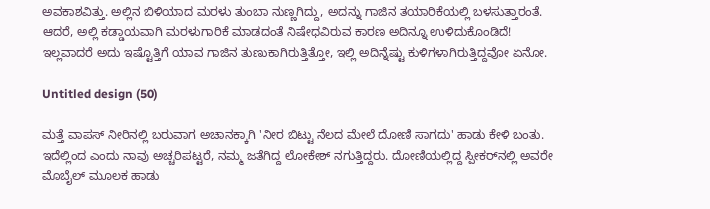ಅವಕಾಶವಿತ್ತು. ಅಲ್ಲಿನ ಬಿಳಿಯಾದ ಮರಳು ತುಂಬಾ ನುಣ್ಣಗಿದ್ದು, ಅದನ್ನು ಗಾಜಿನ ತಯಾರಿಕೆಯಲ್ಲಿ ಬಳಸುತ್ತಾರಂತೆ. ಆದರೆ, ಅಲ್ಲಿ ಕಡ್ಡಾಯವಾಗಿ ಮರಳುಗಾರಿಕೆ ಮಾಡದಂತೆ ನಿಷೇಧವಿರುವ ಕಾರಣ ಅದಿನ್ನೂ ಉಳಿದುಕೊಂಡಿದೆ! ಇಲ್ಲವಾದರೆ ಅದು ಇಷ್ಟೊತ್ತಿಗೆ ಯಾವ ಗಾಜಿನ ತುಣುಕಾಗಿರುತ್ತಿತ್ತೋ, ಇಲ್ಲಿ ಅದಿನ್ನೆಷ್ಟು ಕುಳಿಗಳಾಗಿರುತ್ತಿದ್ದವೋ ಏನೋ.

Untitled design (50)

ಮತ್ತೆ ವಾಪಸ್ ನೀರಿನಲ್ಲಿ ಬರುವಾಗ ಅಚಾನಕ್ಕಾಗಿ 'ನೀರ ಬಿಟ್ಟು ನೆಲದ ಮೇಲೆ ದೋಣಿ ಸಾಗದು' ಹಾಡು ಕೇಳಿ ಬಂತು. ಇದೆಲ್ಲಿಂದ ಎಂದು ನಾವು ಅಚ್ಚರಿಪಟ್ಟರೆ, ನಮ್ಮ ಜತೆಗಿದ್ದ ಲೋಕೇಶ್ ನಗುತ್ತಿದ್ದರು. ದೋಣಿಯಲ್ಲಿದ್ದ ಸ್ಪೀಕರ್‌ನಲ್ಲಿ ಅವರೇ ಮೊಬೈಲ್ ಮೂಲಕ ಹಾಡು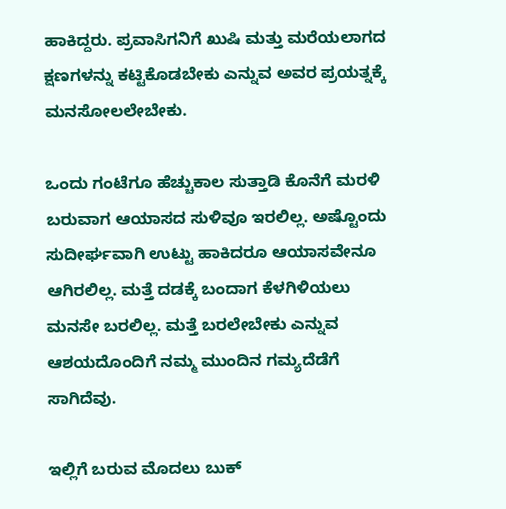ಹಾಕಿದ್ದರು. ಪ್ರವಾಸಿಗನಿಗೆ ಖುಷಿ ಮತ್ತು ಮರೆಯಲಾಗದ ಕ್ಷಣಗಳನ್ನು ಕಟ್ಟಿಕೊಡಬೇಕು ಎನ್ನುವ ಅವರ ಪ್ರಯತ್ನಕ್ಕೆ ಮನಸೋಲಲೇಬೇಕು.

ಒಂದು ಗಂಟೆಗೂ ಹೆಚ್ಚುಕಾಲ ಸುತ್ತಾಡಿ ಕೊನೆಗೆ ಮರಳಿ ಬರುವಾಗ ಆಯಾಸದ ಸುಳಿವೂ ಇರಲಿಲ್ಲ. ಅಷ್ಟೊಂದು ಸುದೀರ್ಘವಾಗಿ ಉಟ್ಟು ಹಾಕಿದರೂ ಆಯಾಸವೇನೂ ಆಗಿರಲಿಲ್ಲ. ಮತ್ತೆ ದಡಕ್ಕೆ ಬಂದಾಗ ಕೆಳಗಿಳಿಯಲು ಮನಸೇ ಬರಲಿಲ್ಲ. ಮತ್ತೆ ಬರಲೇಬೇಕು ಎನ್ನುವ ಆಶಯದೊಂದಿಗೆ ನಮ್ಮ ಮುಂದಿನ ಗಮ್ಯದೆಡೆಗೆ ಸಾಗಿದೆವು.

ಇಲ್ಲಿಗೆ ಬರುವ ಮೊದಲು ಬುಕ್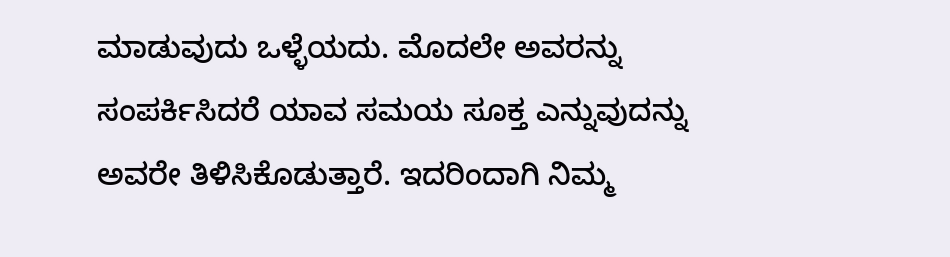ಮಾಡುವುದು ಒಳ್ಳೆಯದು. ಮೊದಲೇ ಅವರನ್ನು ಸಂಪರ್ಕಿಸಿದರೆ ಯಾವ ಸಮಯ ಸೂಕ್ತ ಎನ್ನುವುದನ್ನು ಅವರೇ ತಿಳಿಸಿಕೊಡುತ್ತಾರೆ. ಇದರಿಂದಾಗಿ ನಿಮ್ಮ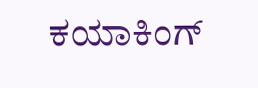ಕಯಾಕಿಂಗ್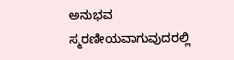ಅನುಭವ ಸ್ಮರಣೀಯವಾಗುವುದರಲ್ಲಿ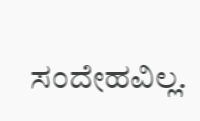ಸಂದೇಹವಿಲ್ಲ.